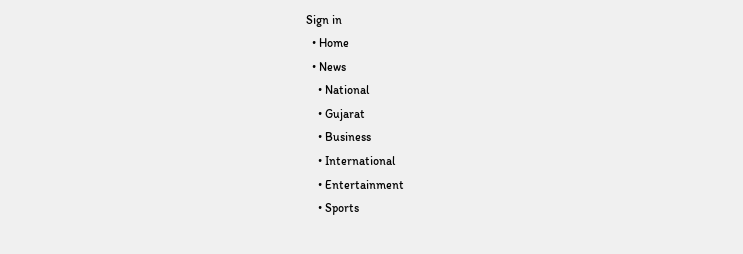Sign in
  • Home
  • News
    • National
    • Gujarat
    • Business
    • International
    • Entertainment
    • Sports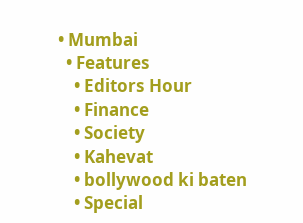• Mumbai
  • Features
    • Editors Hour
    • Finance
    • Society
    • Kahevat
    • bollywood ki baten
    • Special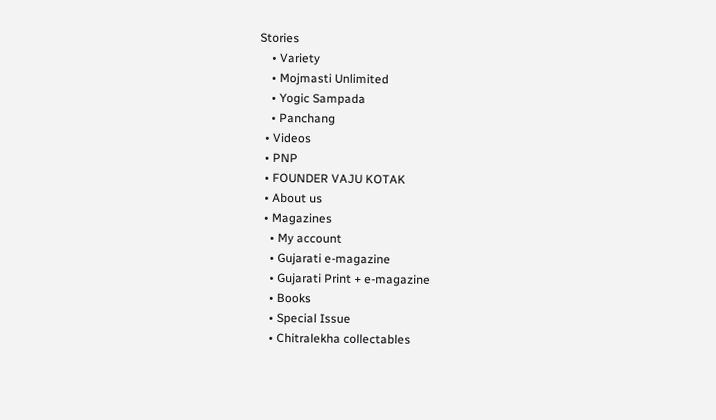Stories
    • Variety
    • Mojmasti Unlimited
    • Yogic Sampada
    • Panchang
  • Videos
  • PNP
  • FOUNDER VAJU KOTAK
  • About us
  • Magazines
    • My account
    • Gujarati e-magazine
    • Gujarati Print + e-magazine
    • Books
    • Special Issue
    • Chitralekha collectables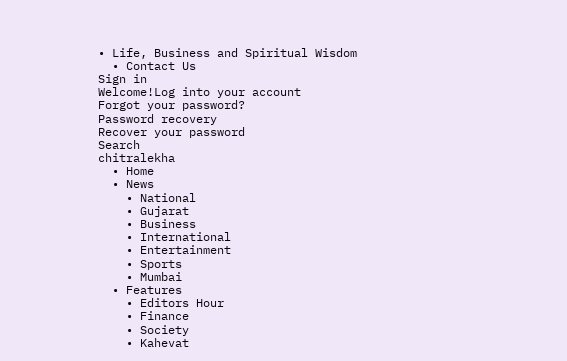• Life, Business and Spiritual Wisdom
  • Contact Us
Sign in
Welcome!Log into your account
Forgot your password?
Password recovery
Recover your password
Search
chitralekha
  • Home
  • News
    • National
    • Gujarat
    • Business
    • International
    • Entertainment
    • Sports
    • Mumbai
  • Features
    • Editors Hour
    • Finance
    • Society
    • Kahevat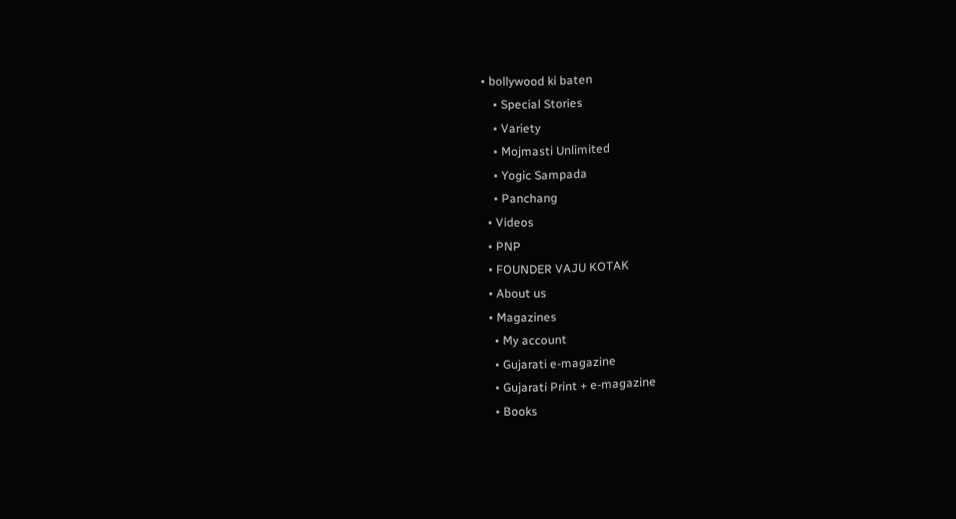• bollywood ki baten
    • Special Stories
    • Variety
    • Mojmasti Unlimited
    • Yogic Sampada
    • Panchang
  • Videos
  • PNP
  • FOUNDER VAJU KOTAK
  • About us
  • Magazines
    • My account
    • Gujarati e-magazine
    • Gujarati Print + e-magazine
    • Books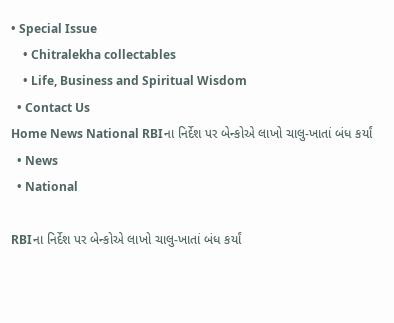• Special Issue
    • Chitralekha collectables
    • Life, Business and Spiritual Wisdom
  • Contact Us
Home News National RBIના નિર્દેશ પર બેન્કોએ લાખો ચાલુ-ખાતાં બંધ કર્યાં
  • News
  • National

RBIના નિર્દેશ પર બેન્કોએ લાખો ચાલુ-ખાતાં બંધ કર્યાં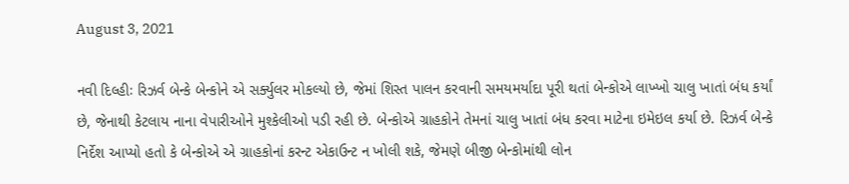August 3, 2021

નવી દિલ્હીઃ રિઝર્વ બેન્કે બેન્કોને એ સર્ક્યુલર મોકલ્યો છે, જેમાં શિસ્ત પાલન કરવાની સમયમર્યાદા પૂરી થતાં બેન્કોએ લાખ્ખો ચાલુ ખાતાં બંધ કર્યાં છે, જેનાથી કેટલાય નાના વેપારીઓને મુશ્કેલીઓ પડી રહી છે. બેન્કોએ ગ્રાહકોને તેમનાં ચાલુ ખાતાં બંધ કરવા માટેના ઇમેઇલ કર્યા છે. રિઝર્વ બેન્કે નિર્દેશ આપ્યો હતો કે બેન્કોએ એ ગ્રાહકોનાં કરન્ટ એકાઉન્ટ ન ખોલી શકે, જેમણે બીજી બેન્કોમાંથી લોન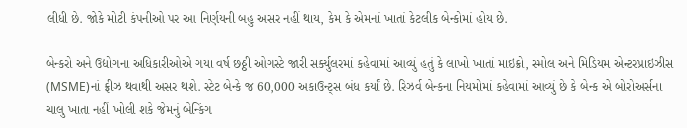લીધી છે. જોકે મોટી કંપનીઓ પર આ નિર્ણયની બહુ અસર નહીં થાય, કેમ કે એમનાં ખાતાં કેટલીક બેન્કોમાં હોય છે.

બેન્કરો અને ઉદ્યોગના અધિકારીઓએ ગયા વર્ષ છઠ્ઠી ઓગસ્ટે જારી સર્ક્યુલરમાં કહેવામાં આવ્યું હતું કે લાખો ખાતાં માઇક્રો, સ્મોલ અને મિડિયમ એન્ટરપ્રાઇઝીસ (MSME)નાં ફ્રીઝ થવાથી અસર થશે. સ્ટેટ બેન્કે જ 60,000 અકાઉન્ટ્સ બંધ કર્યાં છે. રિઝર્વ બેન્કના નિયમોમાં કહેવામાં આવ્યું છે કે બેન્ક એ બોરોઅર્સના ચાલુ ખાતા નહીં ખોલી શકે જેમનું બેન્કિંગ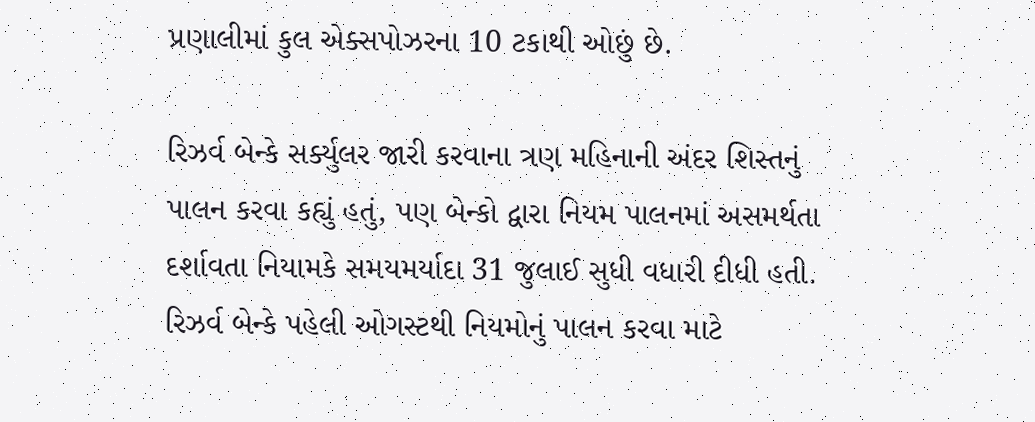પ્રણાલીમાં કુલ એક્સપોઝરના 10 ટકાથી ઓછું છે.

રિઝર્વ બેન્કે સર્ક્યુલર જારી કરવાના ત્રણ મહિનાની અંદર શિસ્તનું પાલન કરવા કહ્યું હતું, પણ બેન્કો દ્વારા નિયમ પાલનમાં અસમર્થતા દર્શાવતા નિયામકે સમયમર્યાદા 31 જુલાઈ સુધી વધારી દીધી હતી. રિઝર્વ બેન્કે પહેલી ઓગસ્ટથી નિયમોનું પાલન કરવા માટે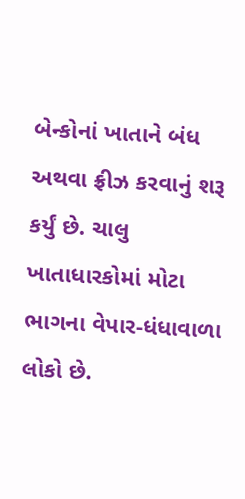બેન્કોનાં ખાતાને બંધ અથવા ફ્રીઝ કરવાનું શરૂ કર્યું છે. ચાલુ ખાતાધારકોમાં મોટા ભાગના વેપાર-ધંધાવાળા લોકો છે.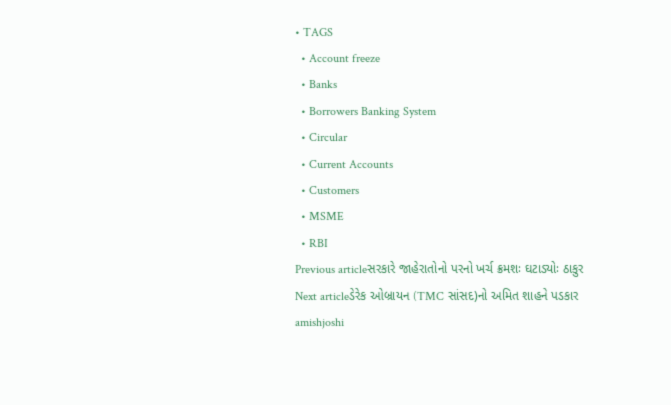• TAGS
  • Account freeze
  • Banks
  • Borrowers Banking System
  • Circular
  • Current Accounts
  • Customers
  • MSME
  • RBI
Previous articleસરકારે જાહેરાતોનો પરનો ખર્ચ ક્રમશઃ ઘટાડ્યોઃ ઠાકુર
Next articleડેરેક ઓબ્રાયન (TMC સાંસદ)નો અમિત શાહને પડકાર
amishjoshi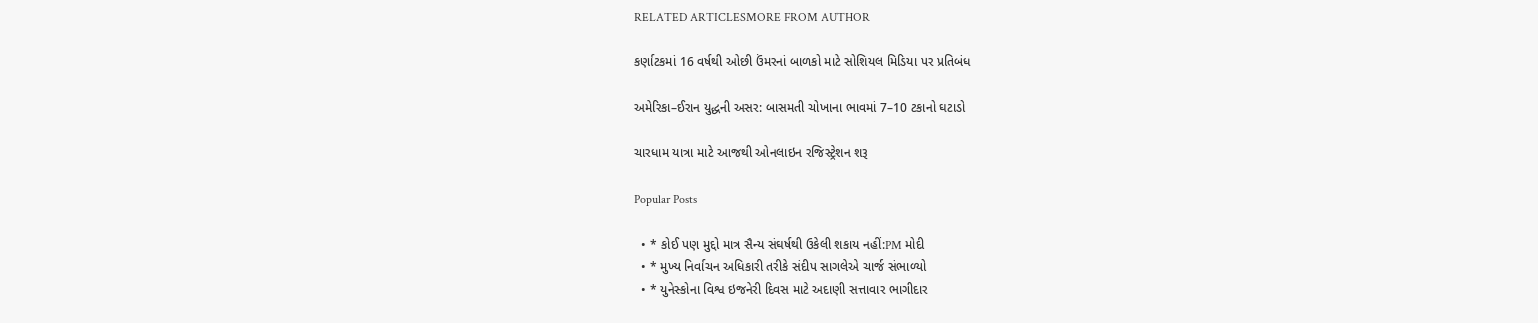RELATED ARTICLESMORE FROM AUTHOR

કર્ણાટકમાં 16 વર્ષથી ઓછી ઉંમરનાં બાળકો માટે સોશિયલ મિડિયા પર પ્રતિબંધ

અમેરિકા–ઈરાન યુદ્ધની અસર: બાસમતી ચોખાના ભાવમાં 7–10 ટકાનો ઘટાડો

ચારધામ યાત્રા માટે આજથી ઓનલાઇન રજિસ્ટ્રેશન શરૂ

Popular Posts

  • * કોઈ પણ મુદ્દો માત્ર સૈન્ય સંઘર્ષથી ઉકેલી શકાય નહીં:PM મોદી
  • * મુખ્ય નિર્વાચન અધિકારી તરીકે સંદીપ સાગલેએ ચાર્જ સંભાળ્યો
  • * યુનેસ્કોના વિશ્વ ઇજનેરી દિવસ માટે અદાણી સત્તાવાર ભાગીદાર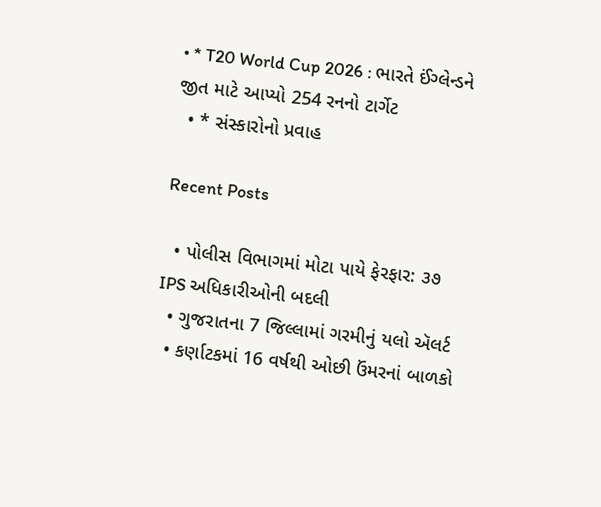• * T20 World Cup 2026 : ભારતે ઈંગ્લેન્ડને જીત માટે આપ્યો 254 રનનો ટાર્ગેટ
  • * સંસ્કારોનો પ્રવાહ

Recent Posts

  • પોલીસ વિભાગમાં મોટા પાયે ફેરફાર: ૩૭ IPS અધિકારીઓની બદલી
  • ગુજરાતના 7 જિલ્લામાં ગરમીનું યલો ઍલર્ટ
  • કર્ણાટકમાં 16 વર્ષથી ઓછી ઉંમરનાં બાળકો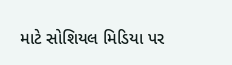માટે સોશિયલ મિડિયા પર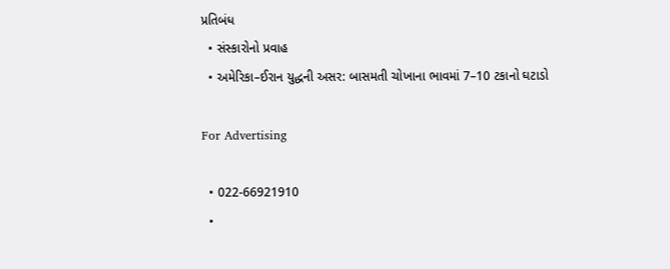પ્રતિબંધ
  • સંસ્કારોનો પ્રવાહ
  • અમેરિકા–ઈરાન યુદ્ધની અસર: બાસમતી ચોખાના ભાવમાં 7–10 ટકાનો ઘટાડો

For Advertising

  • 022-66921910
  •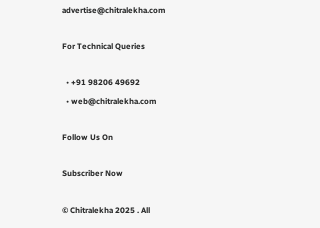advertise@chitralekha.com

For Technical Queries

  • +91 98206 49692
  • web@chitralekha.com

Follow Us On

Subscriber Now

© Chitralekha 2025 . All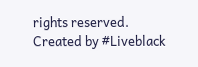rights reserved.
Created by #Liveblack